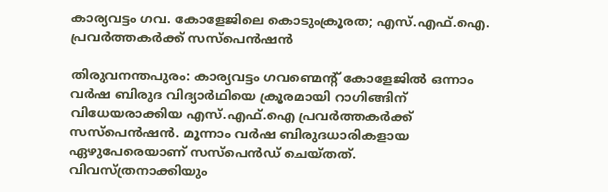കാര്യവട്ടം ഗവ. കോളേജിലെ കൊടുംക്രൂരത; എസ്.എഫ്.ഐ. പ്രവർത്തകർക്ക് സസ്പെൻഷൻ

തിരുവനന്തപുരം: കാര്യവട്ടം ഗവണ്മെന്റ് കോളേജിൽ ഒന്നാം വർഷ ബിരുദ വിദ്യാർഥിയെ ക്രൂരമായി റാഗിങ്ങിന് വിധേയരാക്കിയ എസ്.എഫ്.ഐ പ്രവർത്തകർക്ക് സസ്പെൻഷൻ. മൂന്നാം വർഷ ബിരുദധാരികളായ ഏഴുപേരെയാണ് സസ്പെൻഡ് ചെയ്തത്. വിവസ്ത്രനാക്കിയും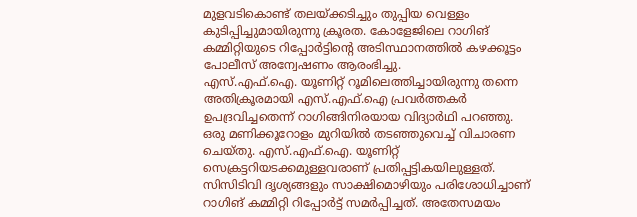മുളവടികൊണ്ട് തലയ്ക്കടിച്ചും തുപ്പിയ വെള്ളം കുടിപ്പിച്ചുമായിരുന്നു ക്രൂരത. കോളേജിലെ റാഗിങ് കമ്മിറ്റിയുടെ റിപ്പോർട്ടിന്റെ അടിസ്ഥാനത്തിൽ കഴക്കൂട്ടം പോലീസ് അന്വേഷണം ആരംഭിച്ചു.
എസ്.എഫ്.ഐ. യൂണിറ്റ് റൂമിലെത്തിച്ചായിരുന്നു തന്നെ അതിക്രൂരമായി എസ്.എഫ്.ഐ പ്രവർത്തകർ ഉപദ്രവിച്ചതെന്ന് റാഗിങ്ങിനിരയായ വിദ്യാർഥി പറഞ്ഞു. ഒരു മണിക്കൂറോളം മുറിയിൽ തടഞ്ഞുവെച്ച് വിചാരണ ചെയ്തു. എസ്.എഫ്.ഐ. യൂണിറ്റ് സെക്രട്ടറിയടക്കമുള്ളവരാണ് പ്രതിപ്പട്ടികയിലുള്ളത്. സിസിടിവി ദൃശ്യങ്ങളും സാക്ഷിമൊഴിയും പരിശോധിച്ചാണ് റാഗിങ് കമ്മിറ്റി റിപ്പോർട്ട് സമർപ്പിച്ചത്. അതേസമയം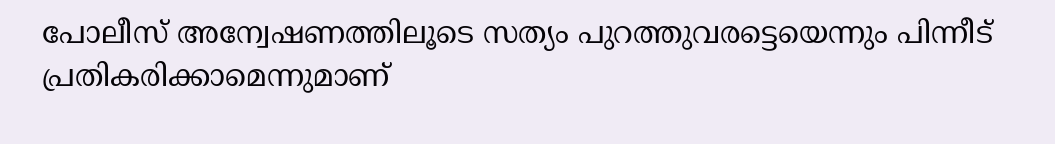പോലീസ് അന്വേഷണത്തിലൂടെ സത്യം പുറത്തുവരട്ടെയെന്നും പിന്നീട് പ്രതികരിക്കാമെന്നുമാണ്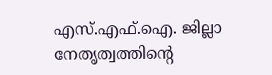എസ്.എഫ്.ഐ. ജില്ലാ നേതൃത്വത്തിന്റെ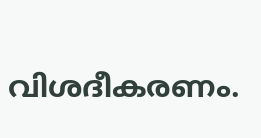വിശദീകരണം.